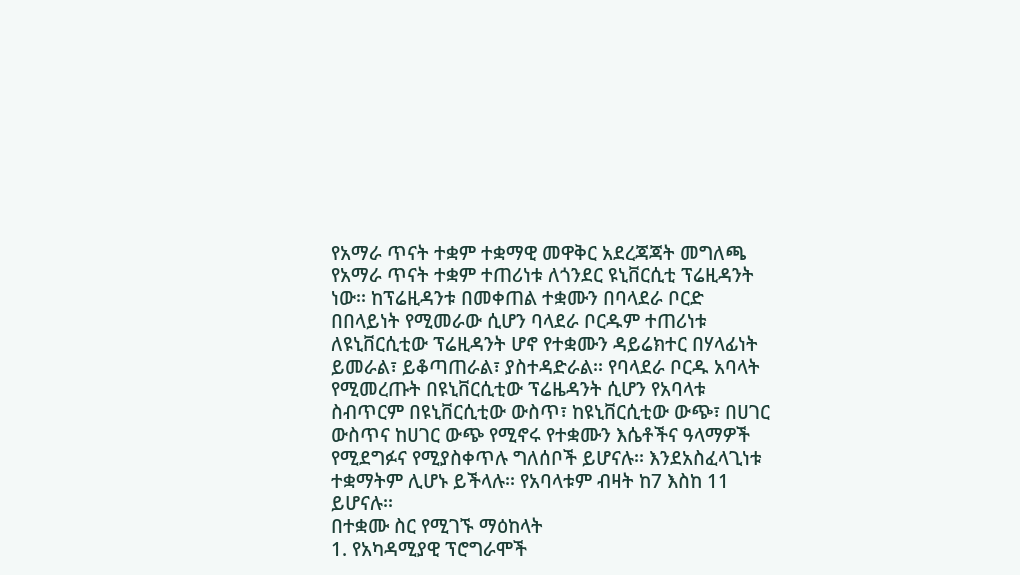የአማራ ጥናት ተቋም ተቋማዊ መዋቅር አደረጃጃት መግለጫ
የአማራ ጥናት ተቋም ተጠሪነቱ ለጎንደር ዩኒቨርሲቲ ፕሬዚዳንት ነው፡፡ ከፕሬዚዳንቱ በመቀጠል ተቋሙን በባላደራ ቦርድ በበላይነት የሚመራው ሲሆን ባላደራ ቦርዱም ተጠሪነቱ ለዩኒቨርሲቲው ፕሬዚዳንት ሆኖ የተቋሙን ዳይሬክተር በሃላፊነት ይመራል፣ ይቆጣጠራል፣ ያስተዳድራል፡፡ የባላደራ ቦርዱ አባላት የሚመረጡት በዩኒቨርሲቲው ፕሬዜዳንት ሲሆን የአባላቱ ስብጥርም በዩኒቨርሲቲው ውስጥ፣ ከዩኒቨርሲቲው ውጭ፣ በሀገር ውስጥና ከሀገር ውጭ የሚኖሩ የተቋሙን እሴቶችና ዓላማዎች የሚደግፉና የሚያስቀጥሉ ግለሰቦች ይሆናሉ፡፡ እንደአስፈላጊነቱ ተቋማትም ሊሆኑ ይችላሉ፡፡ የአባላቱም ብዛት ከ7 እስከ 11 ይሆናሉ፡፡
በተቋሙ ስር የሚገኙ ማዕከላት
1. የአካዳሚያዊ ፕሮግራሞች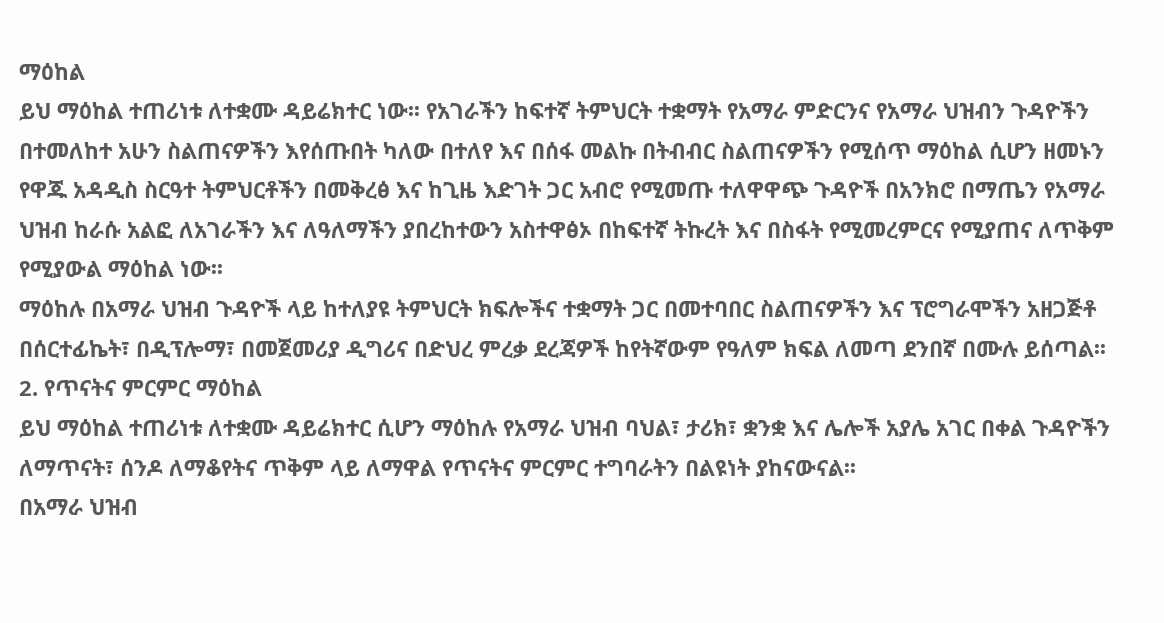ማዕከል
ይህ ማዕከል ተጠሪነቱ ለተቋሙ ዳይሬክተር ነው፡፡ የአገራችን ከፍተኛ ትምህርት ተቋማት የአማራ ምድርንና የአማራ ህዝብን ጉዳዮችን በተመለከተ አሁን ስልጠናዎችን እየሰጡበት ካለው በተለየ እና በሰፋ መልኩ በትብብር ስልጠናዎችን የሚሰጥ ማዕከል ሲሆን ዘመኑን የዋጁ አዳዲስ ስርዓተ ትምህርቶችን በመቅረፅ እና ከጊዜ እድገት ጋር አብሮ የሚመጡ ተለዋዋጭ ጉዳዮች በአንክሮ በማጤን የአማራ ህዝብ ከራሱ አልፎ ለአገራችን እና ለዓለማችን ያበረከተውን አስተዋፅኦ በከፍተኛ ትኩረት እና በስፋት የሚመረምርና የሚያጠና ለጥቅም የሚያውል ማዕከል ነው፡፡
ማዕከሉ በአማራ ህዝብ ጉዳዮች ላይ ከተለያዩ ትምህርት ክፍሎችና ተቋማት ጋር በመተባበር ስልጠናዎችን እና ፕሮግራሞችን አዘጋጅቶ በሰርተፊኬት፣ በዲፕሎማ፣ በመጀመሪያ ዲግሪና በድህረ ምረቃ ደረጃዎች ከየትኛውም የዓለም ክፍል ለመጣ ደንበኛ በሙሉ ይሰጣል፡፡
2. የጥናትና ምርምር ማዕከል
ይህ ማዕከል ተጠሪነቱ ለተቋሙ ዳይሬክተር ሲሆን ማዕከሉ የአማራ ህዝብ ባህል፣ ታሪክ፣ ቋንቋ እና ሌሎች አያሌ አገር በቀል ጉዳዮችን ለማጥናት፣ ሰንዶ ለማቆየትና ጥቅም ላይ ለማዋል የጥናትና ምርምር ተግባራትን በልዩነት ያከናውናል፡፡
በአማራ ህዝብ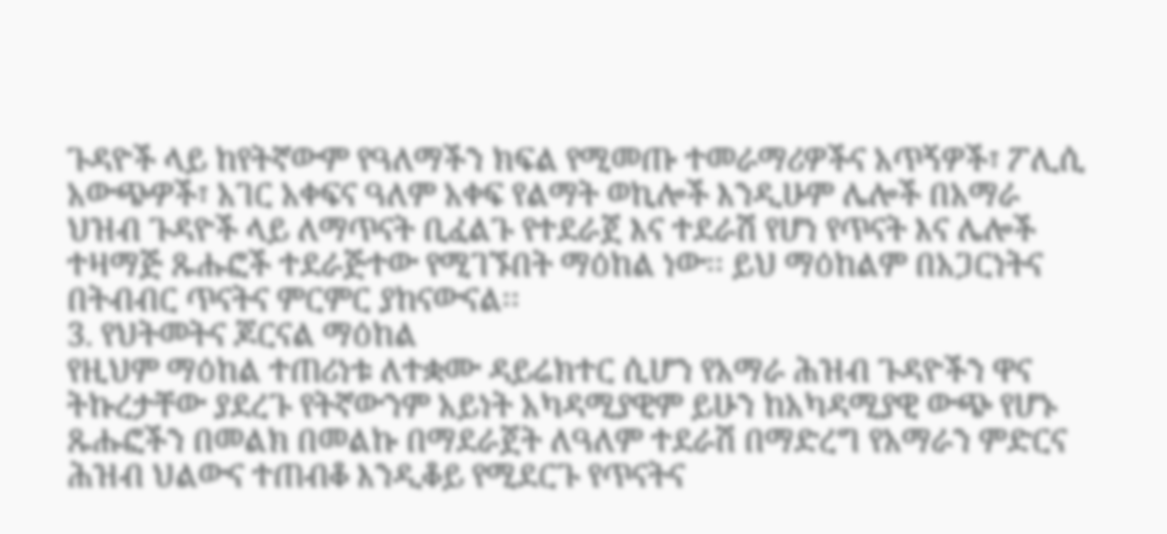ጉዳዮች ላይ ከየትኛውም የዓለማችን ክፍል የሚመጡ ተመራማሪዎችና አጥኝዎች፣ ፖሊሲ አውጭዎች፣ አገር አቀፍና ዓለም አቀፍ የልማት ወኪሎች እንዲሁም ሌሎች በአማራ ህዝብ ጉዳዮች ላይ ለማጥናት ቢፈልጉ የተደራጀ እና ተደራሽ የሆነ የጥናት እና ሌሎች ተዛማጅ ጹሑፎች ተደራጅተው የሚገኙበት ማዕከል ነው፡፡ ይህ ማዕከልም በአጋርነትና በትብብር ጥናትና ምርምር ያከናውናል፡፡
3. የህትመትና ጆርናል ማዕከል
የዚህም ማዕከል ተጠሪነቱ ለተቋሙ ዳይሬክተር ሲሆን የአማራ ሕዝብ ጉዳዮችን ዋና ትኩረታቸው ያደረጉ የትኛውንም አይነት አካዳሚያዊም ይሁን ከአካዳሚያዊ ውጭ የሆኑ ጹሑፎችን በመልክ በመልኩ በማደራጀት ለዓለም ተደራሽ በማድረግ የአማራን ምድርና ሕዝብ ህልውና ተጠብቆ እንዲቆይ የሚደርጉ የጥናትና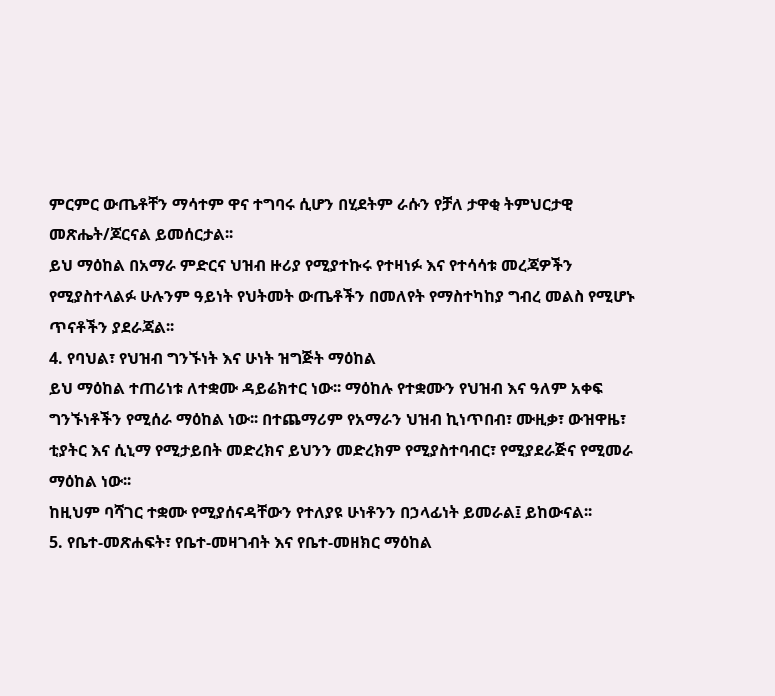ምርምር ውጤቶቸን ማሳተም ዋና ተግባሩ ሲሆን በሂደትም ራሱን የቻለ ታዋቂ ትምህርታዊ መጽሔት/ጆርናል ይመሰርታል፡፡
ይህ ማዕከል በአማራ ምድርና ህዝብ ዙሪያ የሚያተኩሩ የተዛነፉ እና የተሳሳቱ መረጃዎችን የሚያስተላልፉ ሁሉንም ዓይነት የህትመት ውጤቶችን በመለየት የማስተካከያ ግብረ መልስ የሚሆኑ ጥናቶችን ያደራጃል፡፡
4. የባህል፣ የህዝብ ግንኙነት እና ሁነት ዝግጅት ማዕከል
ይህ ማዕከል ተጠሪነቱ ለተቋሙ ዳይሬክተር ነው፡፡ ማዕከሉ የተቋሙን የህዝብ እና ዓለም አቀፍ ግንኙነቶችን የሚሰራ ማዕከል ነው፡፡ በተጨማሪም የአማራን ህዝብ ኪነጥበብ፣ ሙዚቃ፣ ውዝዋዜ፣ ቲያትር እና ሲኒማ የሚታይበት መድረክና ይህንን መድረክም የሚያስተባብር፣ የሚያደራጅና የሚመራ ማዕከል ነው፡፡
ከዚህም ባሻገር ተቋሙ የሚያሰናዳቸውን የተለያዩ ሁነቶንን በኃላፊነት ይመራል፤ ይከውናል፡፡
5. የቤተ-መጽሐፍት፣ የቤተ-መዛገብት እና የቤተ-መዘክር ማዕከል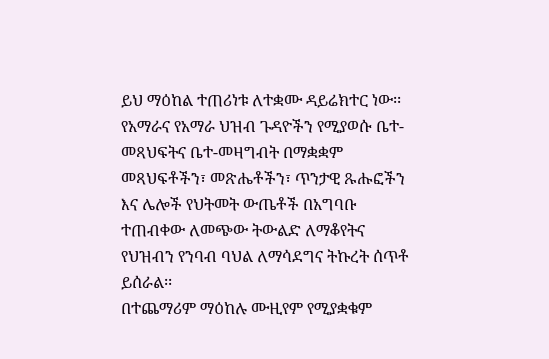ይህ ማዕከል ተጠሪነቱ ለተቋሙ ዳይሬክተር ነው፡፡ የአማራና የአማራ ህዝብ ጉዳዮችን የሚያወሱ ቤተ-መጻህፍትና ቤተ-መዛግብት በማቋቋም መጻህፍቶችን፣ መጽሔቶችን፣ ጥንታዊ ጹሑፎችን እና ሌሎች የህትመት ውጤቶች በአግባቡ ተጠብቀው ለመጭው ትውልድ ለማቆየትና የህዝብን የንባብ ባህል ለማሳደግና ትኩረት ሰጥቶ ይሰራል፡፡
በተጨማሪም ማዕከሉ ሙዚየም የሚያቋቁም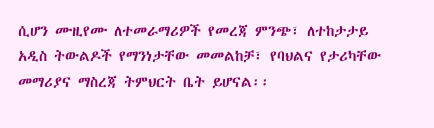ሲሆን ሙዚየሙ ለተመራማሪዎች የመረጃ ምንጭ፣ ለተከታታይ አዲስ ትውልዶች የማንነታቸው መመልከቻ፣ የባህልና የታሪካቸው መማሪያና ማስረጃ ትምህርት ቤት ይሆናል፡፡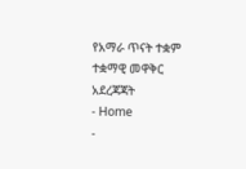የአማራ ጥናት ተቋም ተቋማዊ መዋቅር አደረጃጃት
- Home
-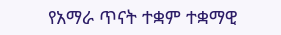የአማራ ጥናት ተቋም ተቋማዊ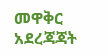መዋቅር አደረጃጃት